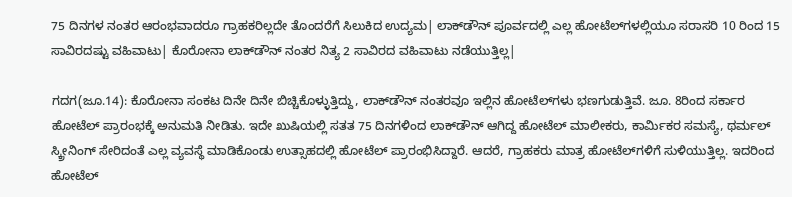75 ದಿನಗಳ ನಂತರ ಆರಂಭವಾದರೂ ಗ್ರಾಹಕರಿಲ್ಲದೇ ತೊಂದರೆಗೆ ಸಿಲುಕಿದ ಉದ್ಯಮ| ಲಾಕ್‌ಡೌನ್‌ ಪೂರ್ವದಲ್ಲಿ ಎಲ್ಲ ಹೋಟೆಲ್‌ಗಳಲ್ಲಿಯೂ ಸರಾಸರಿ 10 ರಿಂದ 15 ಸಾವಿರದಷ್ಟು ವಹಿವಾಟು| ಕೊರೋನಾ ಲಾಕ್‌ಡೌನ್‌ ನಂತರ ನಿತ್ಯ 2 ಸಾವಿರದ ವಹಿವಾಟು ನಡೆಯುತ್ತಿಲ್ಲ|

ಗದಗ(ಜೂ.14): ಕೊರೋನಾ ಸಂಕಟ ದಿನೇ ದಿನೇ ಬಿಚ್ಚಿಕೊಳ್ಳುತ್ತಿದ್ದು, ಲಾಕ್‌ಡೌನ್‌ ನಂತರವೂ ಇಲ್ಲಿನ ಹೋಟೆಲ್‌ಗಳು ಭಣಗುಡುತ್ತಿವೆ. ಜೂ. 8ರಿಂದ ಸರ್ಕಾರ ಹೋಟೆಲ್‌ ಪ್ರಾರಂಭಕ್ಕೆ ಅನುಮತಿ ನೀಡಿತು. ಇದೇ ಖುಷಿಯಲ್ಲಿ ಸತತ 75 ದಿನಗಳಿಂದ ಲಾಕ್‌ಡೌನ್‌ ಆಗಿದ್ದ ಹೋಟೆಲ್‌ ಮಾಲೀಕರು, ಕಾರ್ಮಿಕರ ಸಮಸ್ಯೆ, ಥರ್ಮಲ್‌ ಸ್ಕ್ರೀನಿಂಗ್‌ ಸೇರಿದಂತೆ ಎಲ್ಲ ವ್ಯವಸ್ಥೆ ಮಾಡಿಕೊಂಡು ಉತ್ಸಾಹದಲ್ಲಿ ಹೋಟೆಲ್‌ ಪ್ರಾರಂಭಿಸಿದ್ದಾರೆ. ಆದರೆ, ಗ್ರಾಹಕರು ಮಾತ್ರ ಹೋಟೆಲ್‌ಗಳಿಗೆ ಸುಳಿಯುತ್ತಿಲ್ಲ. ಇದರಿಂದ ಹೋಟೆಲ್‌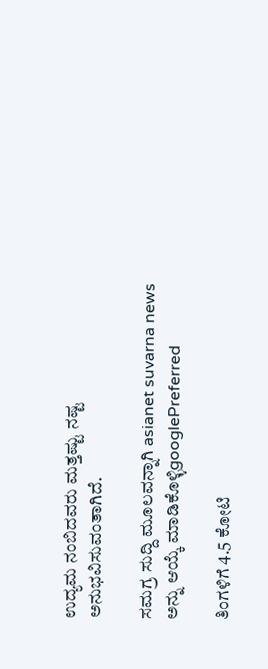ಉದ್ಯಮ ನಂಬಿದವರು ಮತ್ತಷ್ಟು ನಷ್ಟ ಅನುಭವಿಸುವಂತಾಗಿದೆ.

ಸಮಗ್ರ ಸುದ್ದಿ ಮೂಲವನ್ನಾಗಿ asianet suvarna news ಅನ್ನು ಆಯ್ಕೆ ಮಾಡಿಕೊಳ್ಳಿgooglePreferred

ತಿಂಗಳಿಗೆ 4.5 ಕೋಟಿ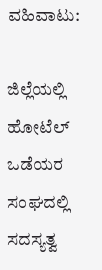ವಹಿವಾಟು:

ಜಿಲ್ಲೆಯಲ್ಲಿ ಹೋಟೆಲ್‌ ಒಡೆಯರ ಸಂಘದಲ್ಲಿ ಸದಸ್ಯತ್ವ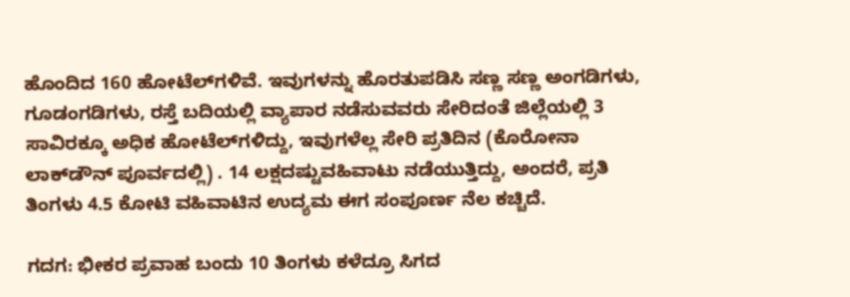ಹೊಂದಿದ 160 ಹೋಟೆಲ್‌ಗಳಿವೆ. ಇವುಗಳನ್ನು ಹೊರತುಪಡಿಸಿ ಸಣ್ಣ ಸಣ್ಣ ಅಂಗಡಿಗಳು, ಗೂಡಂಗಡಿಗಳು, ರಸ್ತೆ ಬದಿಯಲ್ಲಿ ವ್ಯಾಪಾರ ನಡೆಸುವವರು ಸೇರಿದಂತೆ ಜಿಲ್ಲೆಯಲ್ಲಿ 3 ಸಾವಿರಕ್ಕೂ ಅಧಿಕ ಹೋಟೆಲ್‌ಗಳಿದ್ದು, ಇವುಗಳೆಲ್ಲ ಸೇರಿ ಪ್ರತಿದಿನ (ಕೊರೋನಾ ಲಾಕ್‌ಡೌನ್‌ ಪೂರ್ವದಲ್ಲಿ) . 14 ಲಕ್ಷದಷ್ಟುವಹಿವಾಟು ನಡೆಯುತ್ತಿದ್ದು, ಅಂದರೆ, ಪ್ರತಿ ತಿಂಗಳು 4.5 ಕೋಟಿ ವಹಿವಾಟಿನ ಉದ್ಯಮ ಈಗ ಸಂಪೂರ್ಣ ನೆಲ ಕಚ್ಚಿದೆ.

ಗದಗ: ಭೀಕರ ಪ್ರವಾಹ ಬಂದು 10 ತಿಂಗಳು ಕಳೆದ್ರೂ ಸಿಗದ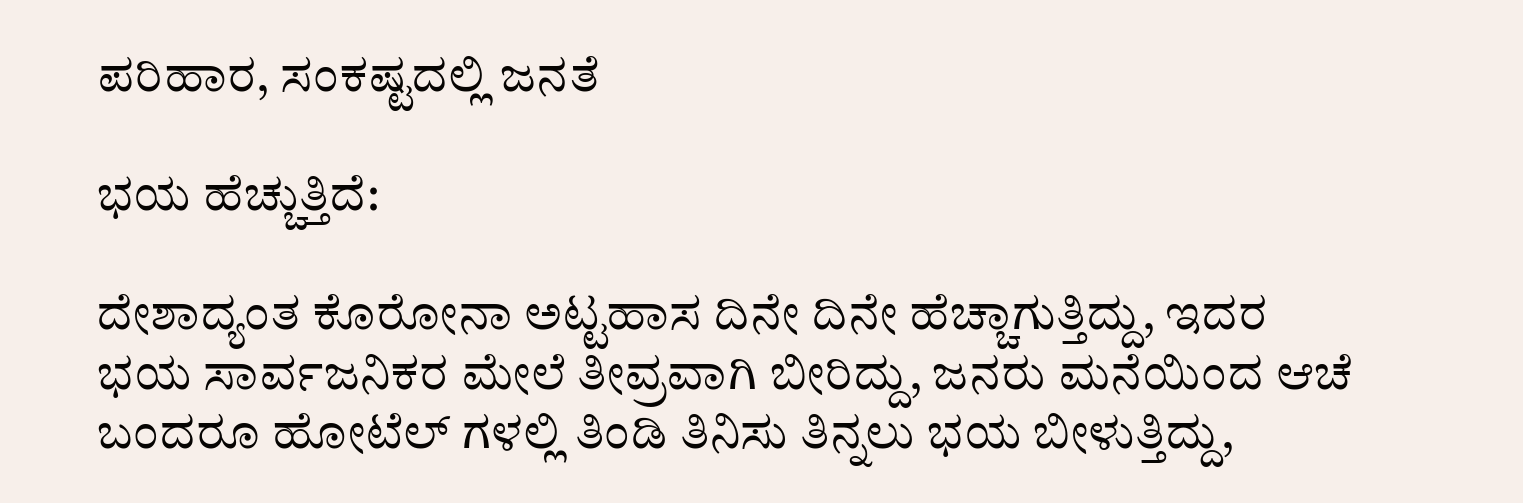ಪರಿಹಾರ, ಸಂಕಷ್ಟದಲ್ಲಿ ಜನತೆ

ಭಯ ಹೆಚ್ಚುತ್ತಿದೆ:

ದೇಶಾದ್ಯಂತ ಕೊರೋನಾ ಅಟ್ಟಹಾಸ ದಿನೇ ದಿನೇ ಹೆಚ್ಚಾಗುತ್ತಿದ್ದು, ಇದರ ಭಯ ಸಾರ್ವಜನಿಕರ ಮೇಲೆ ತೀವ್ರವಾಗಿ ಬೀರಿದ್ದು, ಜನರು ಮನೆಯಿಂದ ಆಚೆ ಬಂದರೂ ಹೋಟೆಲ್‌ ಗಳಲ್ಲಿ ತಿಂಡಿ ತಿನಿಸು ತಿನ್ನಲು ಭಯ ಬೀಳುತ್ತಿದ್ದು,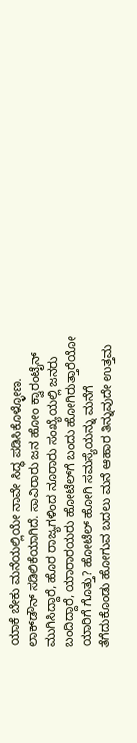ಯಾಕೆ ಬೇಕು ಮನೆಯಲ್ಲಿಯೇ ನಾವೇ ಸಿದ್ಧ ಪಡಿಸಿಕೊಳ್ಳೋಣ. ಲಾಕ್‌ಡೌನ್‌ ಸಡಿಲಿಕೆಯಾಗಿದೆ. ಸಾವಿರಾರು ಜನ ಹೋಂ ಕ್ವಾರಂಟೈನ್‌ ಮುಗಿಸಿದ್ದಾರೆ, ಹೊರ ರಾಜ್ಯಗಳಿಂದ ನೂರಾರು ಸಂಖ್ಯೆಯಲ್ಲಿ ಜನರು ಬಂದಿದ್ದಾರೆ, ಯಾರಾರ‍ಯರು ಹೋಟೆಲ್‌ಗೆ ಬಂದು ಹೋಗಿರುತ್ತಾರೆಯೋ ಯಾರಿಗೆ ಗೊತ್ತು? ಹೋಟೆಲ್‌ ಹೋಗಿ ಸಮಸ್ಯೆಯನ್ನು ಮನೆಗೆ ತೆಗೆದುಕೊಂಡು ಹೋಗುವ ಬದಲು ಮನೆ ಆಹಾರ ತಿನ್ನುವುದೇ ಉತ್ತಮ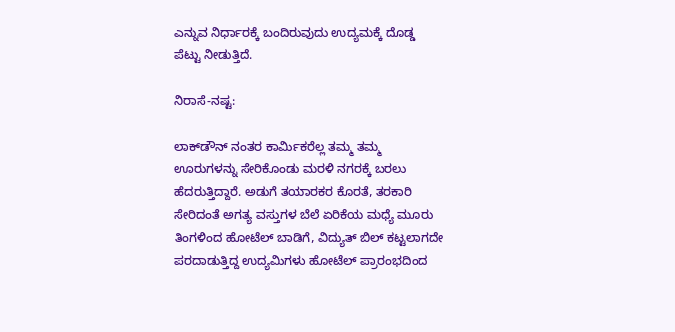ಎನ್ನುವ ನಿರ್ಧಾರಕ್ಕೆ ಬಂದಿರುವುದು ಉದ್ಯಮಕ್ಕೆ ದೊಡ್ಡ ಪೆಟ್ಟು ನೀಡುತ್ತಿದೆ.

ನಿರಾಸೆ-ನಷ್ಟ:

ಲಾಕ್‌ಡೌನ್‌ ನಂತರ ಕಾರ್ಮಿಕರೆಲ್ಲ ತಮ್ಮ ತಮ್ಮ ಊರುಗಳನ್ನು ಸೇರಿಕೊಂಡು ಮರಳಿ ನಗರಕ್ಕೆ ಬರಲು ಹೆದರುತ್ತಿದ್ದಾರೆ. ಅಡುಗೆ ತಯಾರಕರ ಕೊರತೆ, ತರಕಾರಿ ಸೇರಿದಂತೆ ಅಗತ್ಯ ವಸ್ತುಗಳ ಬೆಲೆ ಏರಿಕೆಯ ಮಧ್ಯೆ ಮೂರು ತಿಂಗಳಿಂದ ಹೋಟೆಲ್‌ ಬಾಡಿಗೆ, ವಿದ್ಯುತ್‌ ಬಿಲ್‌ ಕಟ್ಟಲಾಗದೇ ಪರದಾಡುತ್ತಿದ್ದ ಉದ್ಯಮಿಗಳು ಹೋಟೆಲ್‌ ಪ್ರಾರಂಭದಿಂದ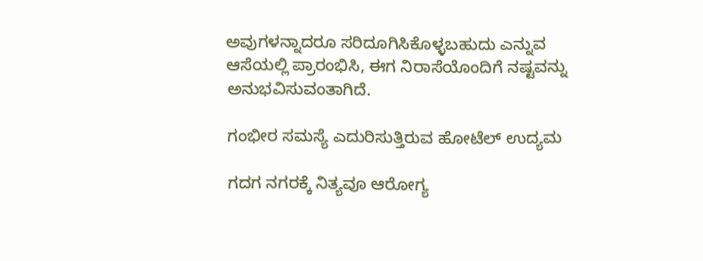ಅವುಗಳನ್ನಾದರೂ ಸರಿದೂಗಿಸಿಕೊಳ್ಳಬಹುದು ಎನ್ನುವ ಆಸೆಯಲ್ಲಿ ಪ್ರಾರಂಭಿಸಿ, ಈಗ ನಿರಾಸೆಯೊಂದಿಗೆ ನಷ್ಟವನ್ನು ಅನುಭವಿಸುವಂತಾಗಿದೆ.

ಗಂಭೀರ ಸಮಸ್ಯೆ ಎದುರಿಸುತ್ತಿರುವ ಹೋಟೆಲ್‌ ಉದ್ಯಮ

ಗದಗ ನಗರಕ್ಕೆ ನಿತ್ಯವೂ ಆರೋಗ್ಯ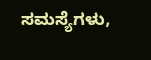ಸಮಸ್ಯೆಗಳು,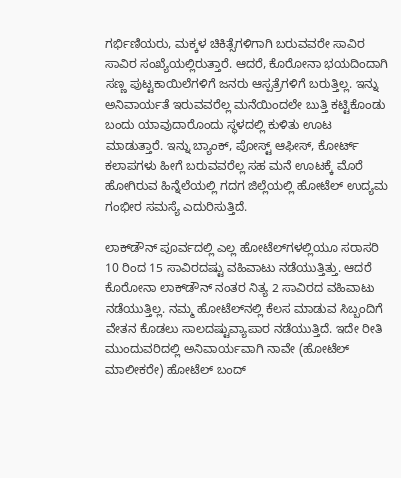ಗರ್ಭಿಣಿಯರು, ಮಕ್ಕಳ ಚಿಕಿತ್ಸೆಗಳಿಗಾಗಿ ಬರುವವರೇ ಸಾವಿರ ಸಾವಿರ ಸಂಖ್ಯೆಯಲ್ಲಿರುತ್ತಾರೆ. ಆದರೆ, ಕೊರೋನಾ ಭಯದಿಂದಾಗಿ ಸಣ್ಣ ಪುಟ್ಟಕಾಯಿಲೆಗಳಿಗೆ ಜನರು ಆಸ್ಪತ್ರೆಗಳಿಗೆ ಬರುತ್ತಿಲ್ಲ. ಇನ್ನು ಅನಿವಾರ್ಯತೆ ಇರುವವರೆಲ್ಲ ಮನೆಯಿಂದಲೇ ಬುತ್ತಿ ಕಟ್ಟಿಕೊಂಡು ಬಂದು ಯಾವುದಾರೊಂದು ಸ್ಥಳದಲ್ಲಿ ಕುಳಿತು ಊಟ ಮಾಡುತ್ತಾರೆ. ಇನ್ನು ಬ್ಯಾಂಕ್‌, ಪೋಸ್ಟ್‌ ಆಫೀಸ್‌, ಕೋರ್ಟ್‌ ಕಲಾಪಗಳು ಹೀಗೆ ಬರುವವರೆಲ್ಲ ಸಹ ಮನೆ ಊಟಕ್ಕೆ ಮೊರೆ ಹೋಗಿರುವ ಹಿನ್ನೆಲೆಯಲ್ಲಿ ಗದಗ ಜಿಲ್ಲೆಯಲ್ಲಿ ಹೋಟೆಲ್‌ ಉದ್ಯಮ ಗಂಭೀರ ಸಮಸ್ಯೆ ಎದುರಿಸುತ್ತಿದೆ.

ಲಾಕ್‌ಡೌನ್‌ ಪೂರ್ವದಲ್ಲಿ ಎಲ್ಲ ಹೋಟೆಲ್‌ಗಳಲ್ಲಿಯೂ ಸರಾಸರಿ 10 ರಿಂದ 15 ಸಾವಿರದಷ್ಟು ವಹಿವಾಟು ನಡೆಯುತ್ತಿತ್ತು. ಆದರೆ ಕೊರೋನಾ ಲಾಕ್‌ಡೌನ್‌ ನಂತರ ನಿತ್ಯ 2 ಸಾವಿರದ ವಹಿವಾಟು ನಡೆಯುತ್ತಿಲ್ಲ. ನಮ್ಮ ಹೋಟೆಲ್‌ನಲ್ಲಿ ಕೆಲಸ ಮಾಡುವ ಸಿಬ್ಬಂದಿಗೆ ವೇತನ ಕೊಡಲು ಸಾಲದಷ್ಟುವ್ಯಾಪಾರ ನಡೆಯುತ್ತಿದೆ. ಇದೇ ರೀತಿ ಮುಂದುವರಿದಲ್ಲಿ ಅನಿವಾರ್ಯವಾಗಿ ನಾವೇ (ಹೋಟೆಲ್‌ ಮಾಲೀಕರೇ) ಹೋಟೆಲ್‌ ಬಂದ್‌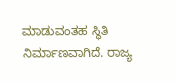ಮಾಡುವಂತಹ ಸ್ಥಿತಿ ನಿರ್ಮಾಣವಾಗಿದೆ. ರಾಜ್ಯ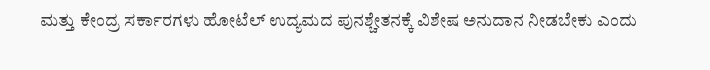ಮತ್ತು ಕೇಂದ್ರ ಸರ್ಕಾರಗಳು ಹೋಟೆಲ್‌ ಉದ್ಯಮದ ಪುನಶ್ಚೇತನಕ್ಕೆ ವಿಶೇಷ ಅನುದಾನ ನೀಡಬೇಕು ಎಂದು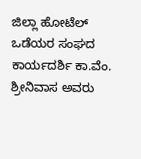ಜಿಲ್ಲಾ ಹೋಟೆಲ್‌ ಒಡೆಯರ ಸಂಘದ ಕಾರ್ಯದರ್ಶಿ ಕಾ.ವೆಂ. ಶ್ರೀನಿವಾಸ ಅವರು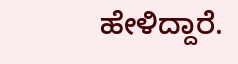ಹೇಳಿದ್ದಾರೆ.